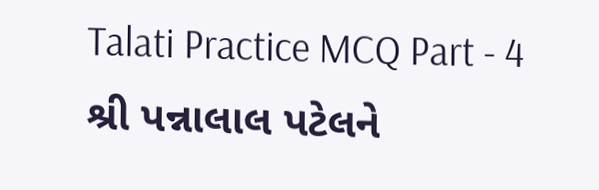Talati Practice MCQ Part - 4
શ્રી પન્નાલાલ પટેલને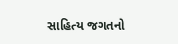સાહિત્ય જગતનો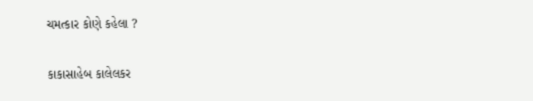ચમત્કાર કોણે કહેલા ?

કાકાસાહેબ કાલેલકર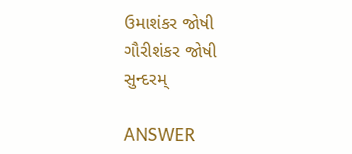ઉમાશંકર જોષી
ગૌરીશંકર જોષી
સુન્દરમ્

ANSWER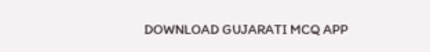DOWNLOAD GUJARATI MCQ APP